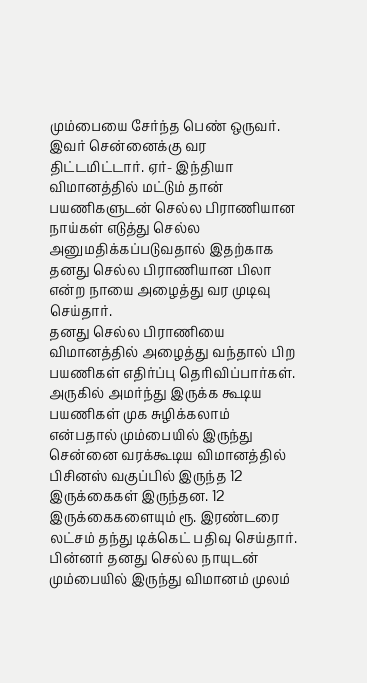மும்பையை சேர்ந்த பெண் ஒருவர். இவர் சென்னைக்கு வர திட்டமிட்டார். ஏர்- இந்தியா விமானத்தில் மட்டும் தான் பயணிகளுடன் செல்ல பிராணியான நாய்கள் எடுத்து செல்ல அனுமதிக்கப்படுவதால் இதற்காக தனது செல்ல பிராணியான பிலா என்ற நாயை அழைத்து வர முடிவு செய்தார்.
தனது செல்ல பிராணியை விமானத்தில் அழைத்து வந்தால் பிற பயணிகள் எதிர்ப்பு தெரிவிப்பார்கள். அருகில் அமர்ந்து இருக்க கூடிய பயணிகள் முக சுழிக்கலாம் என்பதால் மும்பையில் இருந்து சென்னை வரக்கூடிய விமானத்தில் பிசினஸ் வகுப்பில் இருந்த 12 இருக்கைகள் இருந்தன. 12 இருக்கைகளையும் ரூ. இரண்டரை லட்சம் தந்து டிக்கெட் பதிவு செய்தார். பின்னர் தனது செல்ல நாயுடன் மும்பையில் இருந்து விமானம் முலம்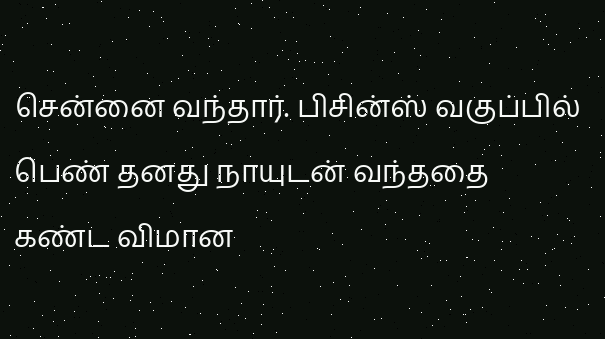சென்னை வந்தார். பிசின்ஸ் வகுப்பில் பெண் தனது நாயுடன் வந்ததை கண்ட விமான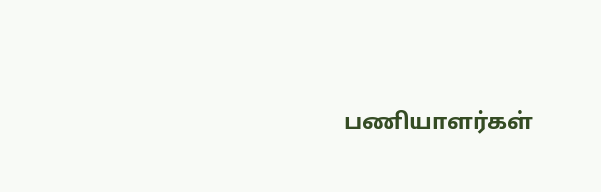பணியாளர்கள்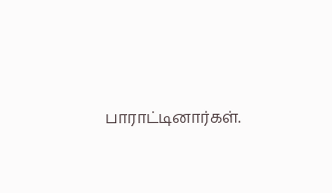பாராட்டினார்கள்.